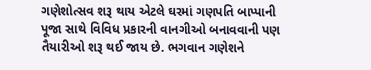ગણેશોત્સવ શરૂ થાય એટલે ઘરમાં ગણપતિ બાપ્પાની પૂજા સાથે વિવિધ પ્રકારની વાનગીઓ બનાવવાની પણ તૈયારીઓ શરૂ થઈ જાય છે. ભગવાન ગણેશને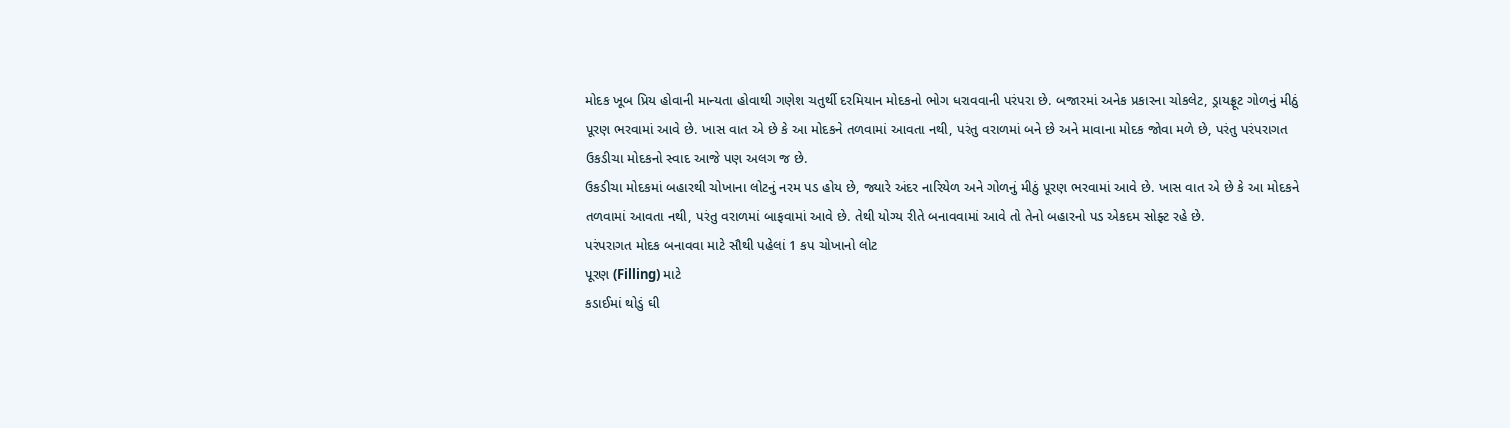મોદક ખૂબ પ્રિય હોવાની માન્યતા હોવાથી ગણેશ ચતુર્થી દરમિયાન મોદકનો ભોગ ધરાવવાની પરંપરા છે. બજારમાં અનેક પ્રકારના ચોકલેટ, ડ્રાયફ્રૂટ ગોળનું મીઠું પૂરણ ભરવામાં આવે છે. ખાસ વાત એ છે કે આ મોદકને તળવામાં આવતા નથી, પરંતુ વરાળમાં બને છે અને માવાના મોદક જોવા મળે છે, પરંતુ પરંપરાગત ઉકડીચા મોદકનો સ્વાદ આજે પણ અલગ જ છે.
ઉકડીચા મોદકમાં બહારથી ચોખાના લોટનું નરમ પડ હોય છે, જ્યારે અંદર નારિયેળ અને ગોળનું મીઠું પૂરણ ભરવામાં આવે છે. ખાસ વાત એ છે કે આ મોદકને તળવામાં આવતા નથી, પરંતુ વરાળમાં બાફવામાં આવે છે. તેથી યોગ્ય રીતે બનાવવામાં આવે તો તેનો બહારનો પડ એકદમ સોફ્ટ રહે છે.
પરંપરાગત મોદક બનાવવા માટે સૌથી પહેલાં 1 કપ ચોખાનો લોટ
પૂરણ (Filling) માટે
કડાઈમાં થોડું ઘી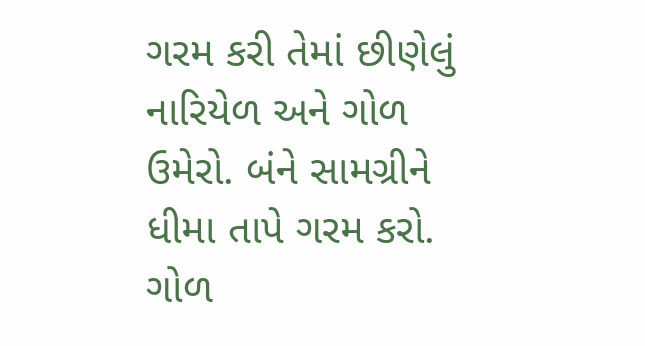ગરમ કરી તેમાં છીણેલું નારિયેળ અને ગોળ ઉમેરો. બંને સામગ્રીને ધીમા તાપે ગરમ કરો. ગોળ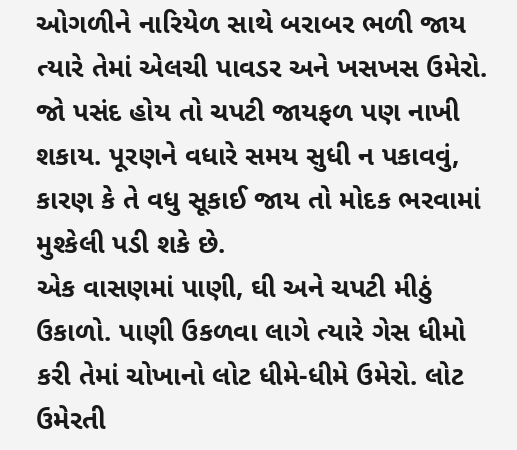ઓગળીને નારિયેળ સાથે બરાબર ભળી જાય ત્યારે તેમાં એલચી પાવડર અને ખસખસ ઉમેરો. જો પસંદ હોય તો ચપટી જાયફળ પણ નાખી શકાય. પૂરણને વધારે સમય સુધી ન પકાવવું, કારણ કે તે વધુ સૂકાઈ જાય તો મોદક ભરવામાં મુશ્કેલી પડી શકે છે.
એક વાસણમાં પાણી, ઘી અને ચપટી મીઠું ઉકાળો. પાણી ઉકળવા લાગે ત્યારે ગેસ ધીમો કરી તેમાં ચોખાનો લોટ ધીમે-ધીમે ઉમેરો. લોટ ઉમેરતી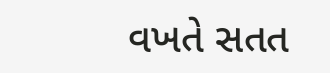વખતે સતત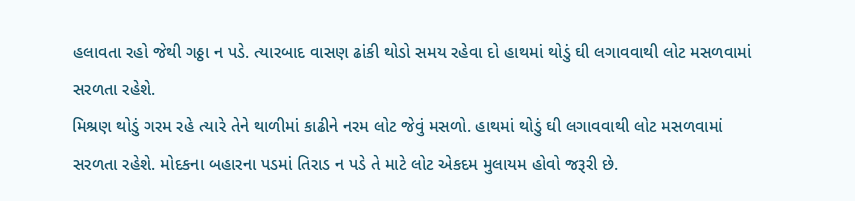હલાવતા રહો જેથી ગઠ્ઠા ન પડે. ત્યારબાદ વાસણ ઢાંકી થોડો સમય રહેવા દો હાથમાં થોડું ઘી લગાવવાથી લોટ મસળવામાં સરળતા રહેશે.
મિશ્રણ થોડું ગરમ રહે ત્યારે તેને થાળીમાં કાઢીને નરમ લોટ જેવું મસળો. હાથમાં થોડું ઘી લગાવવાથી લોટ મસળવામાં સરળતા રહેશે. મોદકના બહારના પડમાં તિરાડ ન પડે તે માટે લોટ એકદમ મુલાયમ હોવો જરૂરી છે.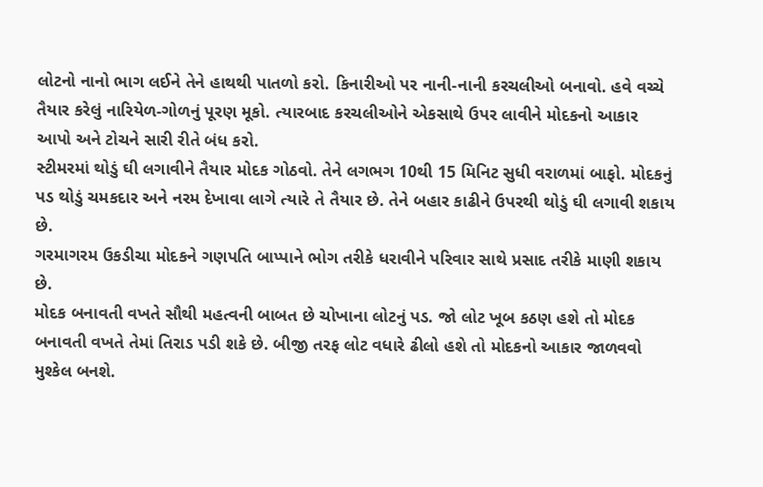લોટનો નાનો ભાગ લઈને તેને હાથથી પાતળો કરો. કિનારીઓ પર નાની-નાની કરચલીઓ બનાવો. હવે વચ્ચે તૈયાર કરેલું નારિયેળ-ગોળનું પૂરણ મૂકો. ત્યારબાદ કરચલીઓને એકસાથે ઉપર લાવીને મોદકનો આકાર આપો અને ટોચને સારી રીતે બંધ કરો.
સ્ટીમરમાં થોડું ઘી લગાવીને તૈયાર મોદક ગોઠવો. તેને લગભગ 10થી 15 મિનિટ સુધી વરાળમાં બાફો. મોદકનું પડ થોડું ચમકદાર અને નરમ દેખાવા લાગે ત્યારે તે તૈયાર છે. તેને બહાર કાઢીને ઉપરથી થોડું ઘી લગાવી શકાય છે.
ગરમાગરમ ઉકડીચા મોદકને ગણપતિ બાપ્પાને ભોગ તરીકે ધરાવીને પરિવાર સાથે પ્રસાદ તરીકે માણી શકાય છે.
મોદક બનાવતી વખતે સૌથી મહત્વની બાબત છે ચોખાના લોટનું પડ. જો લોટ ખૂબ કઠણ હશે તો મોદક બનાવતી વખતે તેમાં તિરાડ પડી શકે છે. બીજી તરફ લોટ વધારે ઢીલો હશે તો મોદકનો આકાર જાળવવો મુશ્કેલ બનશે.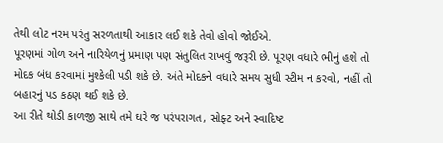તેથી લોટ નરમ પરંતુ સરળતાથી આકાર લઈ શકે તેવો હોવો જોઈએ.
પૂરણમાં ગોળ અને નારિયેળનું પ્રમાણ પણ સંતુલિત રાખવું જરૂરી છે. પૂરણ વધારે ભીનું હશે તો મોદક બંધ કરવામાં મુશ્કેલી પડી શકે છે. અંતે મોદકને વધારે સમય સુધી સ્ટીમ ન કરવો, નહીં તો બહારનું પડ કઠણ થઈ શકે છે.
આ રીતે થોડી કાળજી સાથે તમે ઘરે જ પરંપરાગત, સોફ્ટ અને સ્વાદિષ્ટ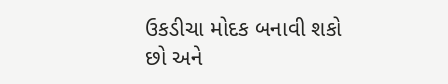ઉકડીચા મોદક બનાવી શકો છો અને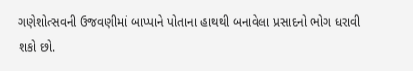ગણેશોત્સવની ઉજવણીમાં બાપ્પાને પોતાના હાથથી બનાવેલા પ્રસાદનો ભોગ ધરાવી શકો છો.